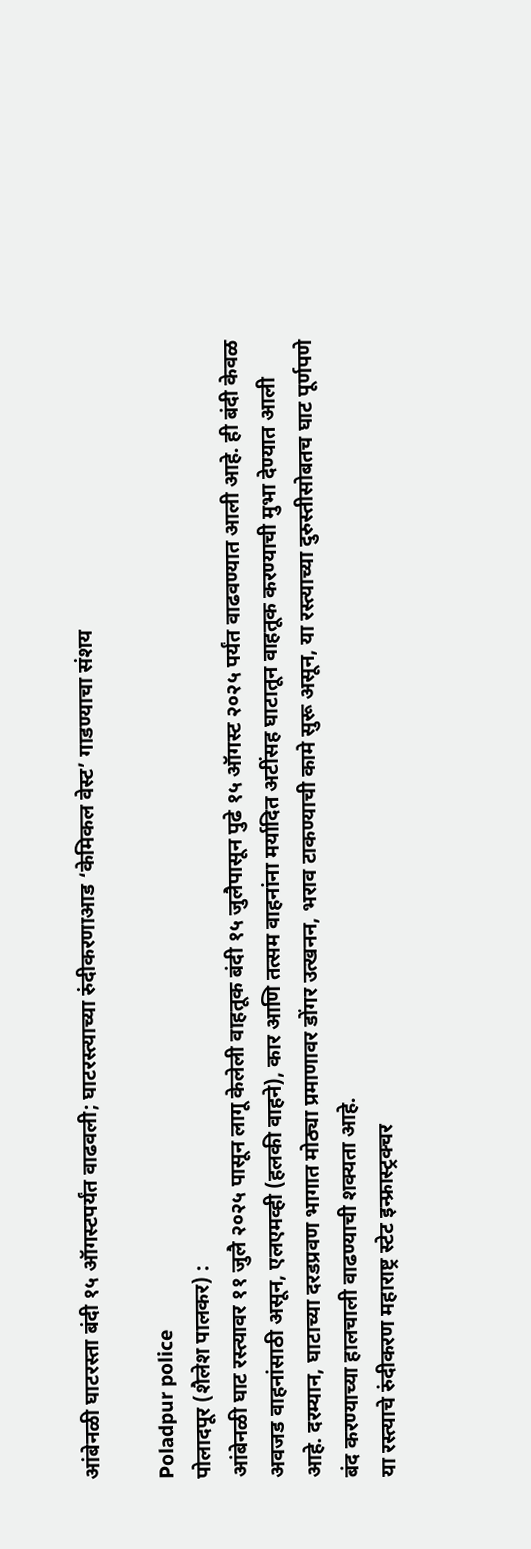आंबेनळी घाटरस्ता बंदी १५ ऑगस्टपर्यंत वाढवली; घाटरस्त्याच्या रुंदीकरणाआड ‘केमिकल वेस्ट’ गाडण्याचा संशय

Poladpur police
पोलादपूर (शैलेश पालकर) :
आंबेनळी घाट रस्त्यावर ११ जुलै २०२५ पासून लागू केलेली वाहतूक बंदी १५ जुलैपासून पुढे १५ ऑगस्ट २०२५ पर्यंत वाढवण्यात आली आहे. ही बंदी केवळ अवजड वाहनांसाठी असून, एलएमव्ही (हलकी वाहने), कार आणि तत्सम वाहनांना मर्यादित अटींसह घाटातून वाहतूक करण्याची मुभा देण्यात आली आहे. दरम्यान, घाटाच्या दरडप्रवण भागात मोठ्या प्रमाणावर डोंगर उत्खनन, भराव टाकण्याची कामे सुरू असून, या रस्त्याच्या दुरुस्तीसोबतच घाट पूर्णपणे बंद करण्याच्या हालचाली वाढण्याची शक्यता आहे.
या रस्त्याचे रुंदीकरण महाराष्ट्र स्टेट इन्फ्रास्ट्रक्चर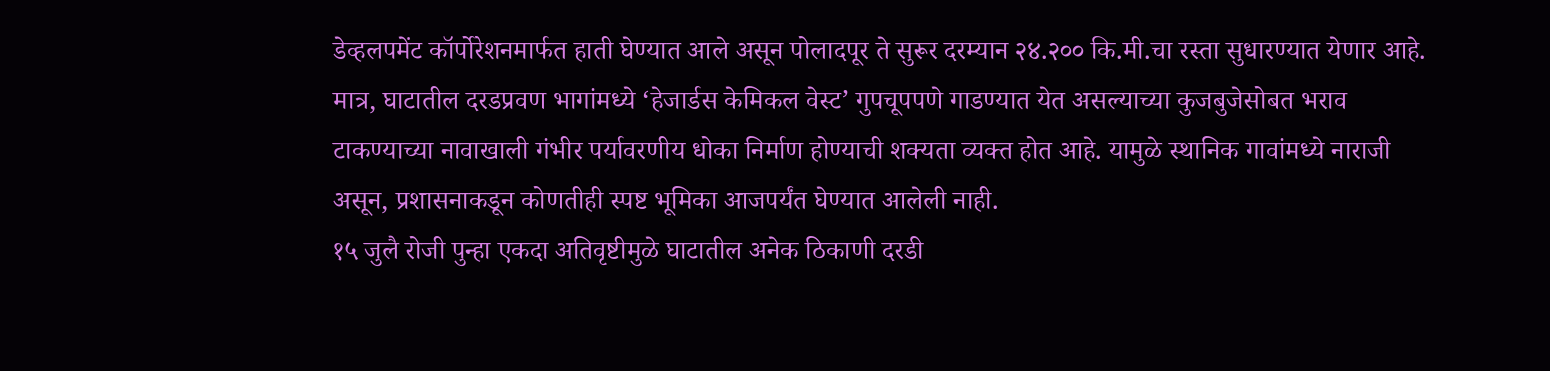डेव्हलपमेंट कॉर्पोरेशनमार्फत हाती घेण्यात आले असून पोलादपूर ते सुरूर दरम्यान २४.२०० कि.मी.चा रस्ता सुधारण्यात येणार आहे. मात्र, घाटातील दरडप्रवण भागांमध्ये ‘हेजार्डस केमिकल वेस्ट’ गुपचूपपणे गाडण्यात येत असल्याच्या कुजबुजेसोबत भराव टाकण्याच्या नावाखाली गंभीर पर्यावरणीय धोका निर्माण होण्याची शक्यता व्यक्त होत आहे. यामुळे स्थानिक गावांमध्ये नाराजी असून, प्रशासनाकडून कोणतीही स्पष्ट भूमिका आजपर्यंत घेण्यात आलेली नाही.
१५ जुलै रोजी पुन्हा एकदा अतिवृष्टीमुळे घाटातील अनेक ठिकाणी दरडी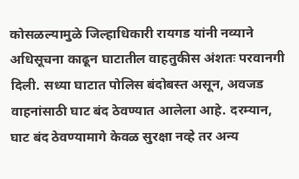कोसळल्यामुळे जिल्हाधिकारी रायगड यांनी नव्याने अधिसूचना काढून घाटातील वाहतुकीस अंशतः परवानगी दिली. सध्या घाटात पोलिस बंदोबस्त असून, अवजड वाहनांसाठी घाट बंद ठेवण्यात आलेला आहे. दरम्यान, घाट बंद ठेवण्यामागे केवळ सुरक्षा नव्हे तर अन्य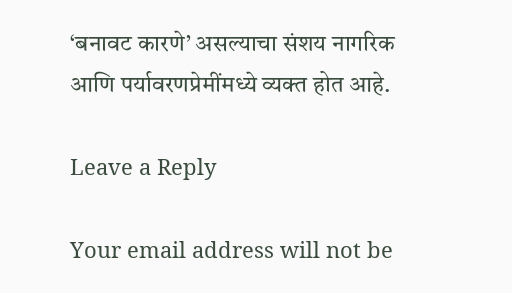‘बनावट कारणे’ असल्याचा संशय नागरिक आणि पर्यावरणप्रेमींमध्ये व्यक्त होत आहे.

Leave a Reply

Your email address will not be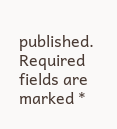published. Required fields are marked *